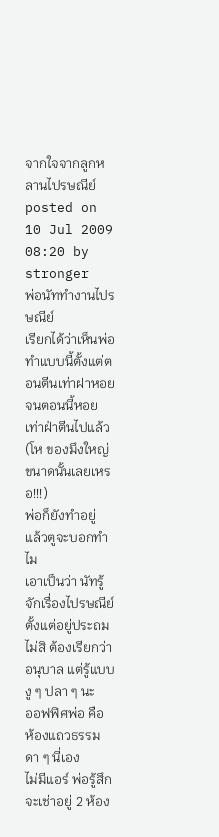จากใจจากลูกหลานไปรษณีย์
posted on 10 Jul 2009 08:20 by stronger
พ่อนัททำงานไปรษณีย์
เรียกได้ว่าเห็นพ่อทำแบบนี้ตั้งแต่ตอนตีนเท่าฝาหอย
จนตอนนี้หอยเท่าฝ่าตีนไปแล้ว
(โห ของมึงใหญ่ขนาดนั้นเลยเหรอ!!!)
พ่อก็ยังทำอยู่
แล้วตูจะบอกทำไม
เอาเป็นว่า นัทรู้จักเรื่องไปรษณีย์ตั้งแต่อยู่ประถม
ไม่สิ ต้องเรียกว่าอนุบาล แต่รู้แบบงู ๆ ปลา ๆ นะ
ออฟฟิศพ่อ คือ ห้องแถวธรรมดา ๆ นี่เอง
ไม่มีแอร์ พ่อรู้สึกจะเช่าอยู่ 2 ห้อง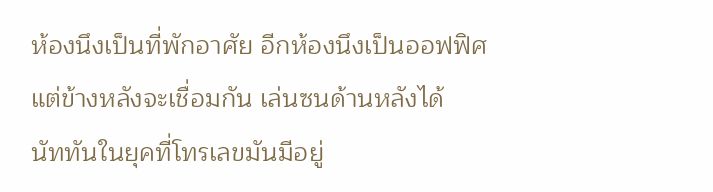ห้องนึงเป็นที่พักอาศัย อีกห้องนึงเป็นออฟฟิศ
แต่ข้างหลังจะเชื่อมกัน เล่นซนด้านหลังได้
นัททันในยุคที่โทรเลขมันมีอยู่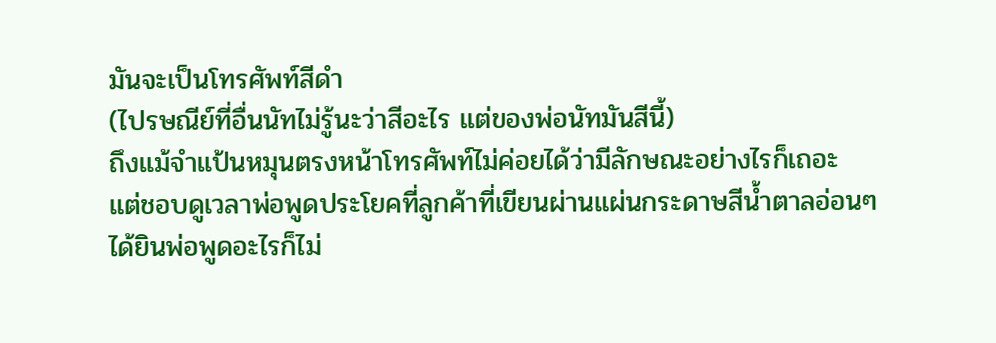มันจะเป็นโทรศัพท์สีดำ
(ไปรษณีย์ที่อื่นนัทไม่รู้นะว่าสีอะไร แต่ของพ่อนัทมันสีนี้)
ถึงแม้จำแป้นหมุนตรงหน้าโทรศัพท์ไม่ค่อยได้ว่ามีลักษณะอย่างไรก็เถอะ
แต่ชอบดูเวลาพ่อพูดประโยคที่ลูกค้าที่เขียนผ่านแผ่นกระดาษสีน้ำตาลอ่อนๆ
ได้ยินพ่อพูดอะไรก็ไม่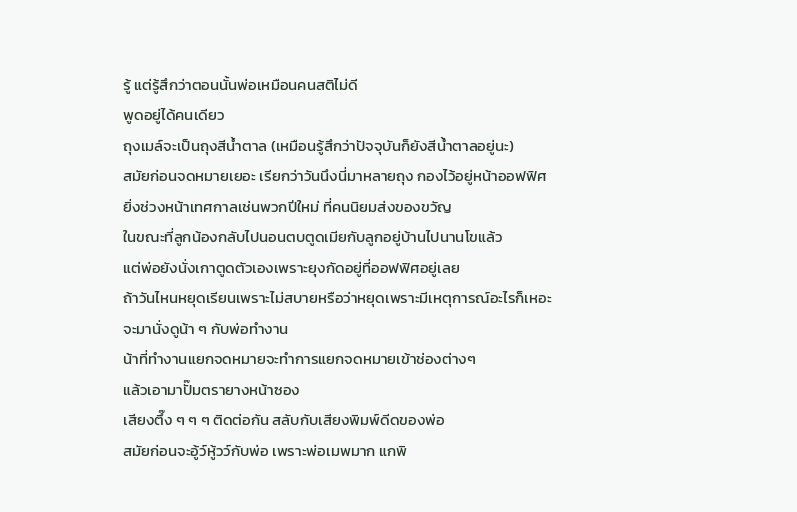รู้ แต่รู้สึกว่าตอนนั้นพ่อเหมือนคนสติไม่ดี
พูดอยู่ได้คนเดียว
ถุงเมล์จะเป็นถุงสีน้ำตาล (เหมือนรู้สึกว่าปัจจุบันก็ยังสีน้ำตาลอยู่นะ)
สมัยก่อนจดหมายเยอะ เรียกว่าวันนึงนี่มาหลายถุง กองไว้อยู่หน้าออฟฟิศ
ยิ่งช่วงหน้าเทศกาลเช่นพวกปีใหม่ ที่คนนิยมส่งของขวัญ
ในขณะที่ลูกน้องกลับไปนอนตบตูดเมียกับลูกอยู่บ้านไปนานโขแล้ว
แต่พ่อยังนั่งเกาตูดตัวเองเพราะยุงกัดอยู่ที่ออฟฟิศอยู่เลย
ถ้าวันไหนหยุดเรียนเพราะไม่สบายหรือว่าหยุดเพราะมีเหตุการณ์อะไรก็เหอะ
จะมานั่งดูน้า ๆ กับพ่อทำงาน
น้าที่ทำงานแยกจดหมายจะทำการแยกจดหมายเข้าช่องต่างๆ
แล้วเอามาปั๊มตรายางหน้าซอง
เสียงตึ๊ง ๆ ๆ ๆ ติดต่อกัน สลับกับเสียงพิมพ์ดีดของพ่อ
สมัยก่อนจะอู้ว์หู้วว์กับพ่อ เพราะพ่อเมพมาก แกพิ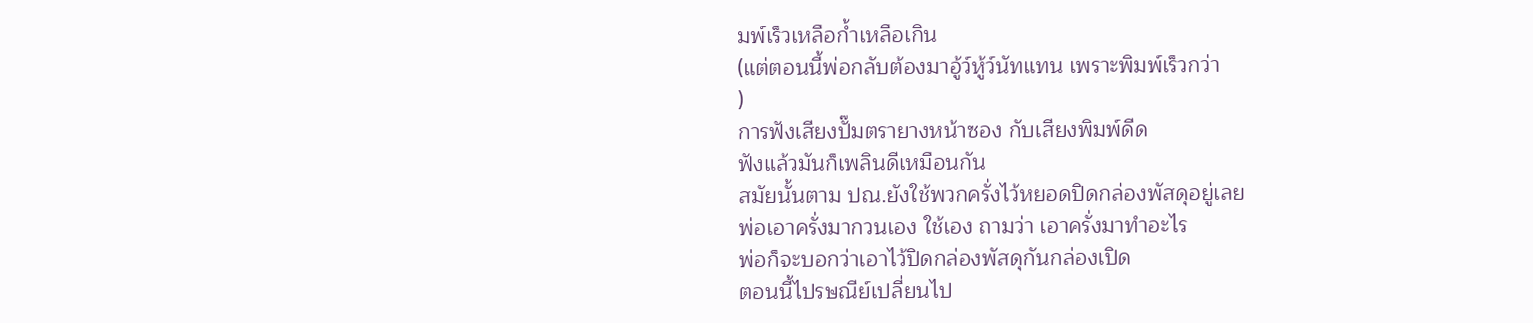มพ์เร็วเหลือก้ำเหลือเกิน
(แต่ตอนนี้พ่อกลับต้องมาอู้ว์หู้ว์นัทแทน เพราะพิมพ์เร็วกว่า
)
การฟังเสียงปั๊มตรายางหน้าซอง กับเสียงพิมพ์ดีด
ฟังแล้วมันก็เพลินดีเหมือนกัน
สมัยนั้นตาม ปณ.ยังใช้พวกครั่งไว้หยอดปิดกล่องพัสดุอยู่เลย
พ่อเอาครั่งมากวนเอง ใช้เอง ถามว่า เอาครั่งมาทำอะไร
พ่อก็จะบอกว่าเอาไว้ปิดกล่องพัสดุกันกล่องเปิด
ตอนนี้ไปรษณีย์เปลี่ยนไป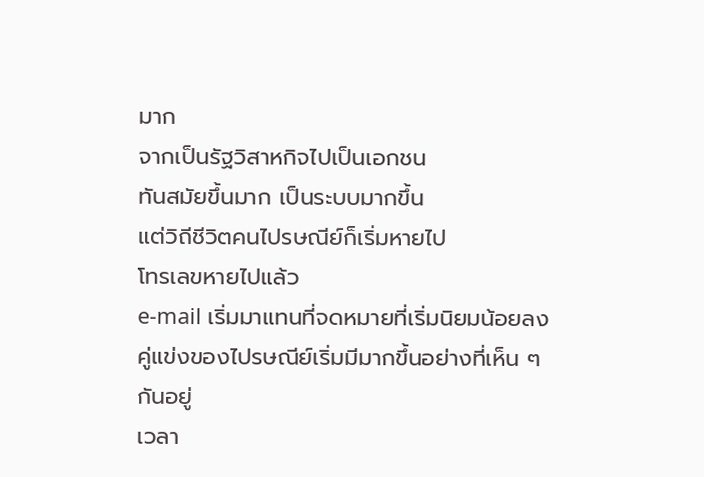มาก
จากเป็นรัฐวิสาหกิจไปเป็นเอกชน
ทันสมัยขึ้นมาก เป็นระบบมากขึ้น
แต่วิถีชีวิตคนไปรษณีย์ก็เริ่มหายไป
โทรเลขหายไปแล้ว
e-mail เริ่มมาแทนที่จดหมายที่เริ่มนิยมน้อยลง
คู่แข่งของไปรษณีย์เริ่มมีมากขึ้นอย่างที่เห็น ๆ กันอยู่
เวลา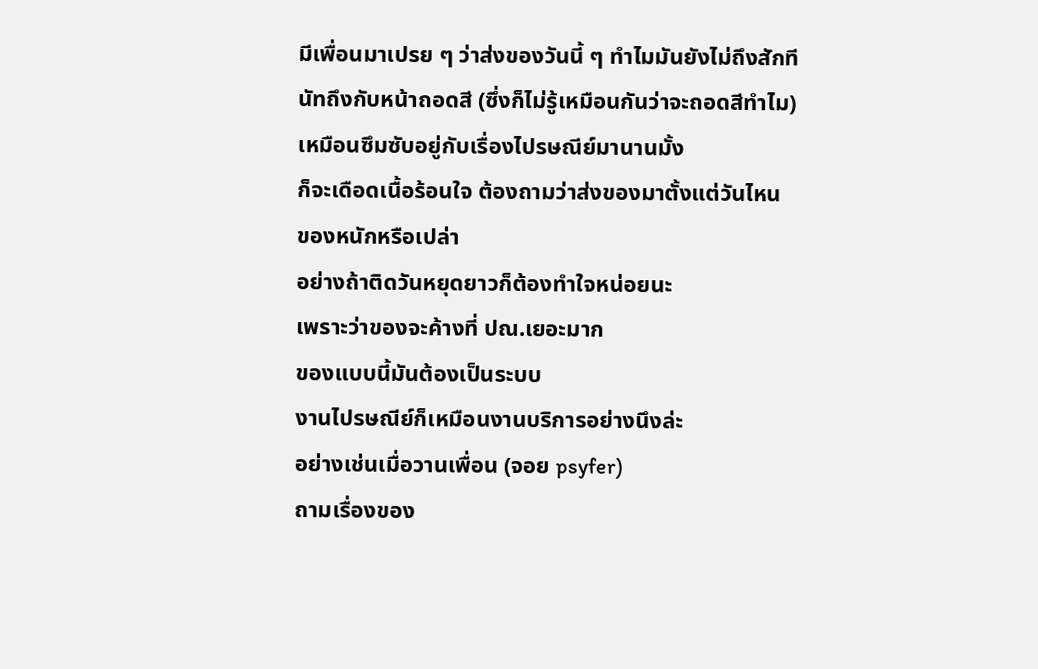มีเพื่อนมาเปรย ๆ ว่าส่งของวันนี้ ๆ ทำไมมันยังไม่ถึงสักที
นัทถึงกับหน้าถอดสี (ซึ่งก็ไม่รู้เหมือนกันว่าจะถอดสีทำไม)
เหมือนซึมซับอยู่กับเรื่องไปรษณีย์มานานมั้ง
ก็จะเดือดเนื้อร้อนใจ ต้องถามว่าส่งของมาตั้งแต่วันไหน
ของหนักหรือเปล่า
อย่างถ้าติดวันหยุดยาวก็ต้องทำใจหน่อยนะ
เพราะว่าของจะค้างที่ ปณ.เยอะมาก
ของแบบนี้มันต้องเป็นระบบ
งานไปรษณีย์ก็เหมือนงานบริการอย่างนึงล่ะ
อย่างเช่นเมื่อวานเพื่อน (จอย psyfer)
ถามเรื่องของ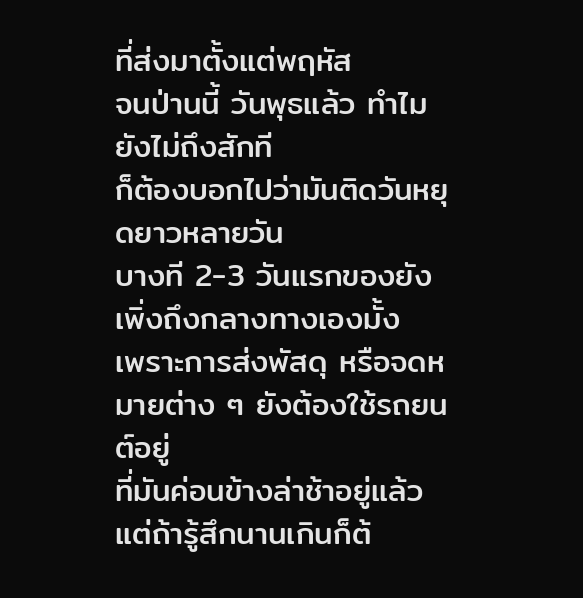ที่ส่งมาตั้งแต่พฤหัส
จนป่านนี้ วันพุธแล้ว ทำไมยังไม่ถึงสักที
ก็ต้องบอกไปว่ามันติดวันหยุดยาวหลายวัน
บางที 2-3 วันแรกของยังเพิ่งถึงกลางทางเองมั้ง
เพราะการส่งพัสดุ หรือจดหมายต่าง ๆ ยังต้องใช้รถยนต์อยู่
ที่มันค่อนข้างล่าช้าอยู่แล้ว
แต่ถ้ารู้สึกนานเกินก็ต้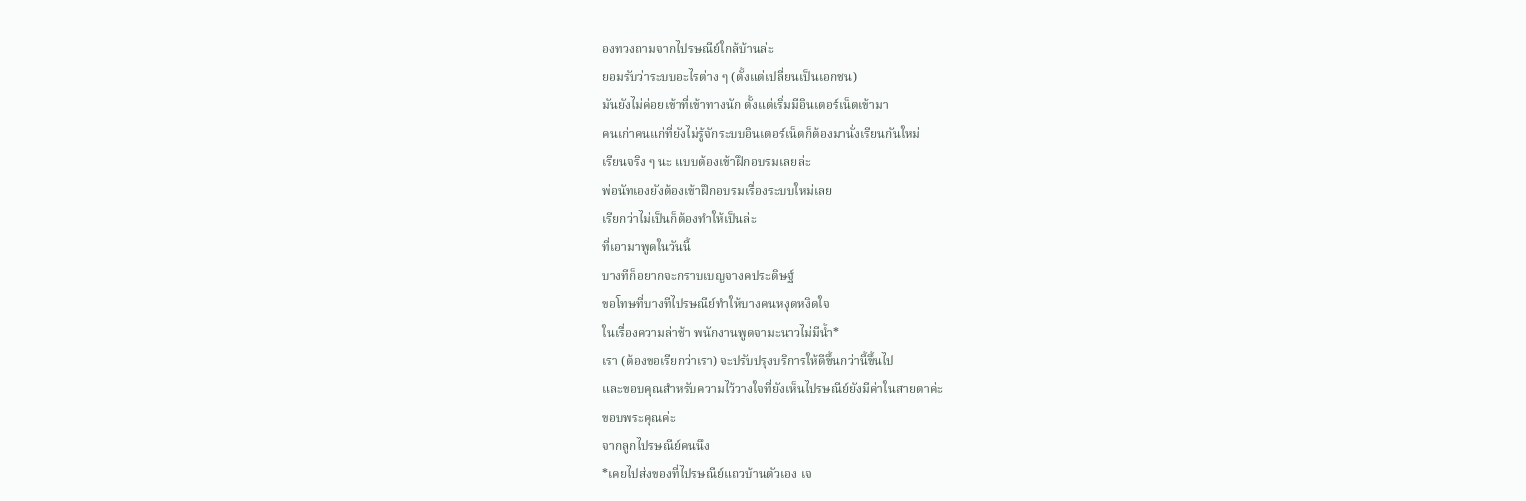องทวงถามจากไปรษณีย์ใกล้บ้านล่ะ
ยอมรับว่าระบบอะไรต่าง ๆ (ตั้งแต่เปลี่ยนเป็นเอกชน)
มันยังไม่ค่อยเข้าที่เข้าทางนัก ตั้งแต่เริ่มมีอินเตอร์เน็ตเข้ามา
คนเก่าคนแก่ที่ยังไม่รู้จักระบบอินเตอร์เน็ตก็ต้องมานั่งเรียนกันใหม่
เรียนจริง ๆ นะ แบบต้องเข้าฝึกอบรมเลยล่ะ
พ่อนัทเองยังต้องเข้าฝึกอบรมเรื่องระบบใหม่เลย
เรียกว่าไม่เป็นก็ต้องทำให้เป็นล่ะ
ที่เอามาพูดในวันนี้
บางทีก็อยากจะกราบเบญจางคประดิษฐ์
ขอโทษที่บางทีไปรษณีย์ทำให้บางคนหงุดหงิดใจ
ในเรื่องความล่าช้า พนักงานพูดจามะนาวไม่มีน้ำ*
เรา (ต้องขอเรียกว่าเรา) จะปรับปรุงบริการให้ดีขึ้นกว่านี้ขึ้นไป
และขอบคุณสำหรับความไว้วางใจที่ยังเห็นไปรษณีย์ยังมีค่าในสายตาค่ะ
ขอบพระคุณค่ะ
จากลูกไปรษณีย์คนนึง
*เคยไปส่งของที่ไปรษณีย์แถวบ้านตัวเอง เจ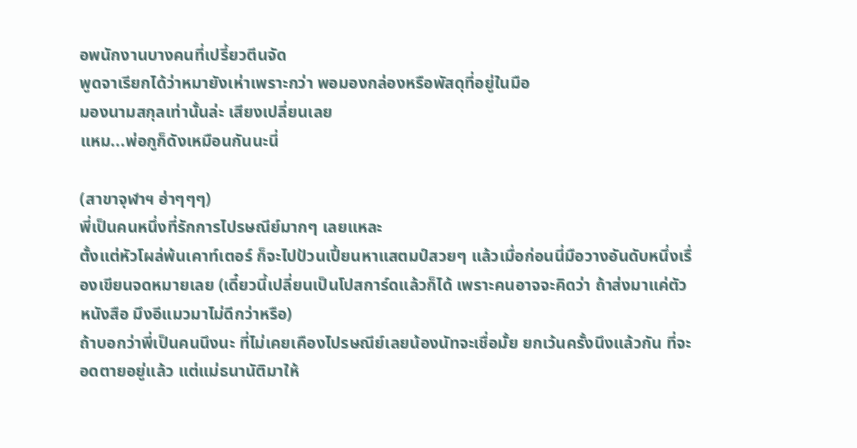อพนักงานบางคนที่เปรี้ยวตีนจัด
พูดจาเรียกได้ว่าหมายังเห่าเพราะกว่า พอมองกล่องหรือพัสดุที่อยู่ในมือ
มองนามสกุลเท่านั้นล่ะ เสียงเปลี่ยนเลย
แหม...พ่อกูก็ดังเหมือนกันนะนี่

(สาขาจุฬาฯ ฮ่าๆๆๆ)
พี่เป็นคนหนึ่งที่รักการไปรษณีย์มากๆ เลยแหละ
ตั้งแต่หัวโผล่พ้นเคาท์เตอร์ ก็จะไปป้วนเปี้ยนหาแสตมป์สวยๆ แล้วเมื่อก่อนนี่มือวางอันดับหนึ่งเรื่องเขียนจดหมายเลย (เดี๋ยวนี้เปลี่ยนเป็นโปสการ์ดแล้วก็ได้ เพราะคนอาจจะคิดว่า ถ้าส่งมาแค่ตัวหนังสือ มึงอีแมวมาไม่ดีกว่าหรือ)
ถ้าบอกว่าพี่เป็นคนนึงนะ ที่ไม่เคยเคืองไปรษณีย์เลยน้องนัทจะเชื่อมั้ย ยกเว้นครั้งนึงแล้วกัน ที่จะอดตายอยู่แล้ว แต่แม่ธนานัติมาให้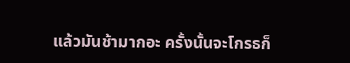แล้วมันช้ามากอะ ครั้งนั้นจะโกรธก็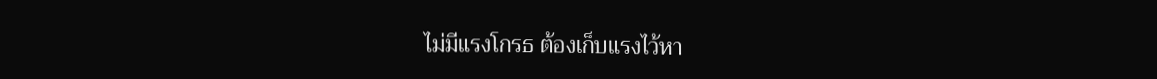ไม่มีแรงโกรธ ต้องเก็บแรงไว้หา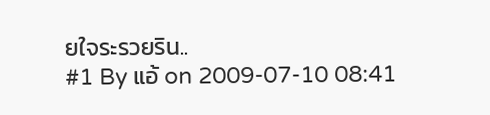ยใจระรวยริน..
#1 By แอ้ on 2009-07-10 08:41